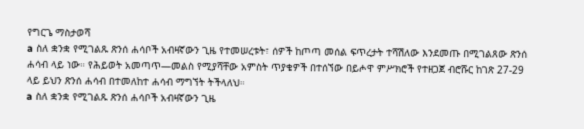የግርጌ ማስታወሻ
a ስለ ቋንቋ የሚገልጹ ጽንሰ ሐሳቦች አብዛኛውን ጊዜ የተመሠረቱት፣ ሰዎች ከጦጣ መሰል ፍጥረታት ተሻሽለው እንደመጡ በሚገልጸው ጽንሰ ሐሳብ ላይ ነው። የሕይወት አመጣጥ—መልስ የሚያሻቸው አምስት ጥያቄዎች በተሰኘው በይሖዋ ምሥክሮች የተዘጋጀ ብሮሹር ከገጽ 27-29 ላይ ይህን ጽንሰ ሐሳብ በተመለከተ ሐሳብ ማግኘት ትችላለህ።
a ስለ ቋንቋ የሚገልጹ ጽንሰ ሐሳቦች አብዛኛውን ጊዜ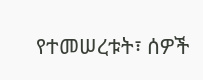የተመሠረቱት፣ ሰዎች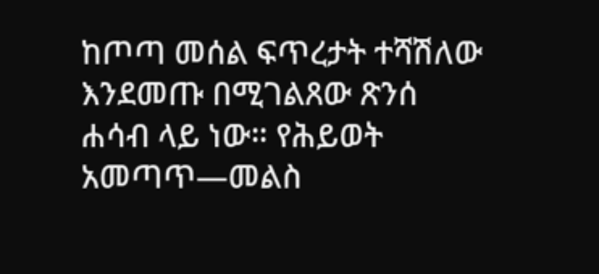ከጦጣ መሰል ፍጥረታት ተሻሽለው እንደመጡ በሚገልጸው ጽንሰ ሐሳብ ላይ ነው። የሕይወት አመጣጥ—መልስ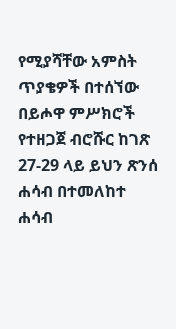የሚያሻቸው አምስት ጥያቄዎች በተሰኘው በይሖዋ ምሥክሮች የተዘጋጀ ብሮሹር ከገጽ 27-29 ላይ ይህን ጽንሰ ሐሳብ በተመለከተ ሐሳብ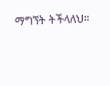ማግኘት ትችላለህ።